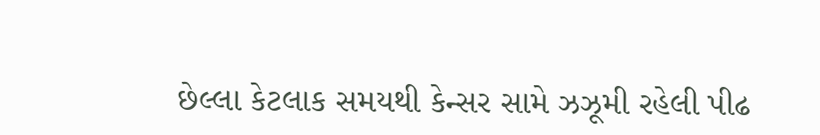છેલ્લા કેટલાક સમયથી કેન્સર સામે ઝઝૂમી રહેલી પીઢ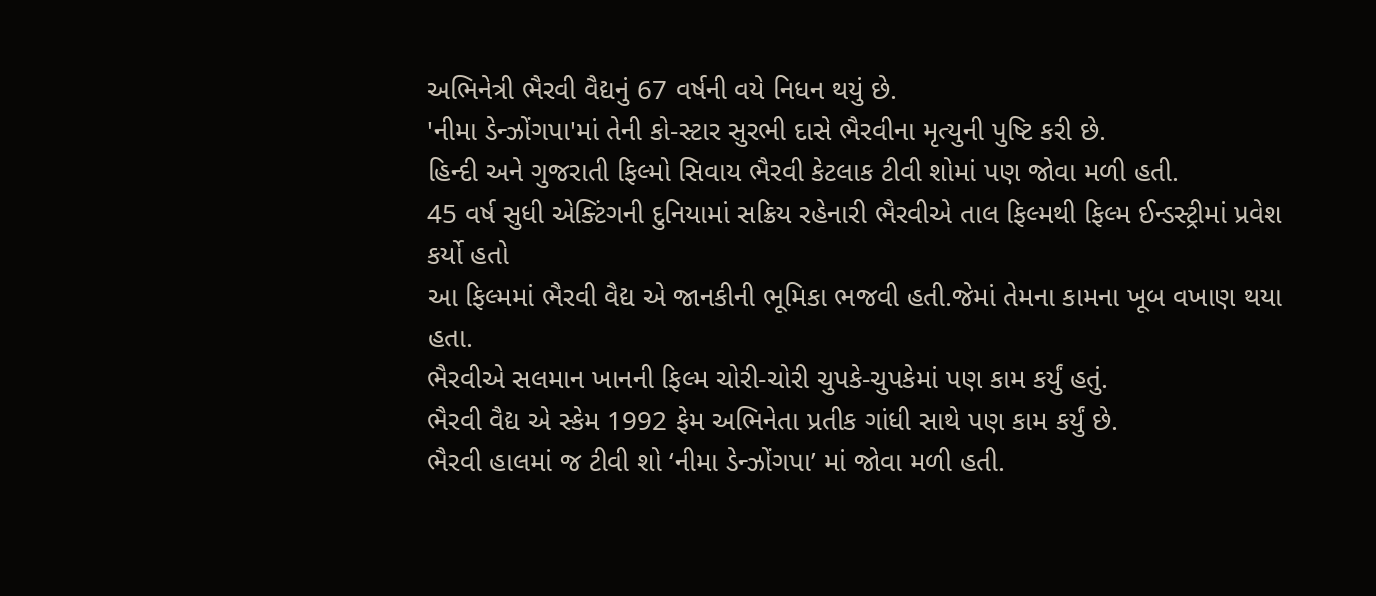અભિનેત્રી ભૈરવી વૈદ્યનું 67 વર્ષની વયે નિધન થયું છે.
'નીમા ડેન્ઝોંગપા'માં તેની કો-સ્ટાર સુરભી દાસે ભૈરવીના મૃત્યુની પુષ્ટિ કરી છે.
હિન્દી અને ગુજરાતી ફિલ્મો સિવાય ભૈરવી કેટલાક ટીવી શોમાં પણ જોવા મળી હતી.
45 વર્ષ સુધી એક્ટિંગની દુનિયામાં સક્રિય રહેનારી ભૈરવીએ તાલ ફિલ્મથી ફિલ્મ ઈન્ડસ્ટ્રીમાં પ્રવેશ કર્યો હતો
આ ફિલ્મમાં ભૈરવી વૈદ્ય એ જાનકીની ભૂમિકા ભજવી હતી.જેમાં તેમના કામના ખૂબ વખાણ થયા હતા.
ભૈરવીએ સલમાન ખાનની ફિલ્મ ચોરી-ચોરી ચુપકે-ચુપકેમાં પણ કામ કર્યું હતું.
ભૈરવી વૈદ્ય એ સ્કેમ 1992 ફેમ અભિનેતા પ્રતીક ગાંધી સાથે પણ કામ કર્યું છે.
ભૈરવી હાલમાં જ ટીવી શો ‘નીમા ડેન્ઝોંગપા’ માં જોવા મળી હતી.